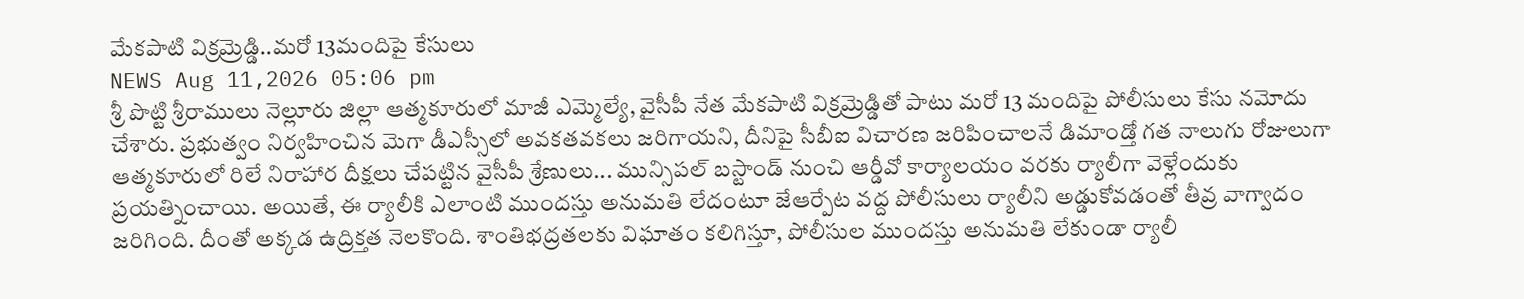మేకపాటి విక్రమ్రెడ్డి..మరో 13మందిపై కేసులు
NEWS Aug 11,2026 05:06 pm
శ్రీ పొట్టి శ్రీరాములు నెల్లూరు జిల్లా ఆత్మకూరులో మాజీ ఎమ్మెల్యే, వైసీపీ నేత మేకపాటి విక్రమ్రెడ్డితో పాటు మరో 13 మందిపై పోలీసులు కేసు నమోదు చేశారు. ప్రభుత్వం నిర్వహించిన మెగా డీఎస్సీలో అవకతవకలు జరిగాయని, దీనిపై సీబీఐ విచారణ జరిపించాలనే డిమాండ్తో గత నాలుగు రోజులుగా ఆత్మకూరులో రిలే నిరాహార దీక్షలు చేపట్టిన వైసీపీ శ్రేణులు... మున్సిపల్ బస్టాండ్ నుంచి ఆర్డీవో కార్యాలయం వరకు ర్యాలీగా వెళ్లేందుకు ప్రయత్నించాయి. అయితే, ఈ ర్యాలీకి ఎలాంటి ముందస్తు అనుమతి లేదంటూ జేఆర్పేట వద్ద పోలీసులు ర్యాలీని అడ్డుకోవడంతో తీవ్ర వాగ్వాదం జరిగింది. దీంతో అక్కడ ఉద్రిక్తత నెలకొంది. శాంతిభద్రతలకు విఘాతం కలిగిస్తూ, పోలీసుల ముందస్తు అనుమతి లేకుండా ర్యాలీ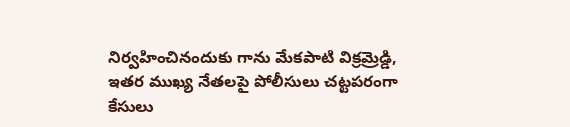నిర్వహించినందుకు గాను మేకపాటి విక్రమ్రెడ్డి, ఇతర ముఖ్య నేతలపై పోలీసులు చట్టపరంగా కేసులు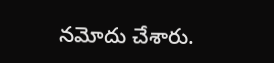నమోదు చేశారు.